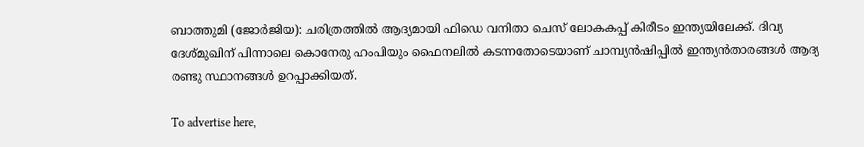ബാത്തുമി (ജോർജിയ): ചരിത്രത്തിൽ ആദ്യമായി ഫിഡെ വനിതാ ചെസ് ലോകകപ്പ് കിരീടം ഇന്ത്യയിലേക്ക്. ദിവ്യ ദേശ്‌മുഖിന് പിന്നാലെ കൊനേരു ഹംപിയും ഫൈനലിൽ കടന്നതോടെയാണ് ചാമ്പ്യൻഷിപ്പിൽ ഇന്ത്യൻതാരങ്ങൾ ആദ്യ രണ്ടു സ്ഥാനങ്ങൾ ഉറപ്പാക്കിയത്.

To advertise here,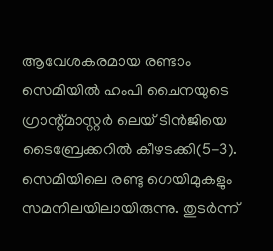ആവേശകരമായ രണ്ടാം സെമിയിൽ ഹംപി ചൈനയുടെ ഗ്രാന്റ്മാസ്റ്റർ ലെയ് ടിൻജിയെ ടൈബ്രേക്കറിൽ കീഴടക്കി(5-3). സെമിയിലെ രണ്ടു ഗെയിമുകളും സമനിലയിലായിരുന്നു. തുടർന്ന്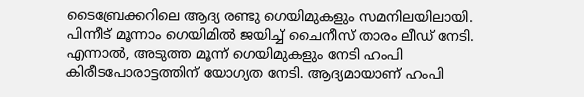ടൈബ്രേക്കറിലെ ആദ്യ രണ്ടു ഗെയിമുകളും സമനിലയിലായി. പിന്നീട് മൂന്നാം ഗെയിമിൽ ജയിച്ച് ചൈനീസ് താരം ലീഡ് നേടി. എന്നാൽ, അടുത്ത മൂന്ന്‌ ഗെയിമുകളും നേടി ഹംപി കിരീടപോരാട്ടത്തിന് യോഗ്യത നേടി. ആദ്യമായാണ് ഹംപി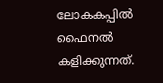ലോകകപ്പിൽ ഫൈനൽ കളിക്കുന്നത്.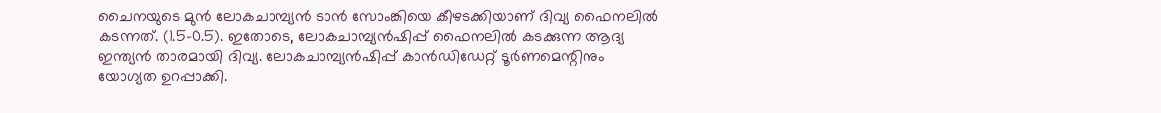ചൈനയുടെ മുൻ ലോകചാമ്പ്യൻ ടാൻ സോംങ്കിയെ കീഴടക്കിയാണ് ദിവ്യ ഫൈനലിൽ കടന്നത്. (1.5-0.5). ഇതോടെ, ലോകചാമ്പ്യൻഷിപ്പ് ഫൈനലിൽ കടക്കുന്ന ആദ്യ ഇന്ത്യൻ താരമായി ദിവ്യ. ലോകചാമ്പ്യൻഷിപ്പ് കാൻഡിഡേറ്റ് ടൂർണമെന്റിനും യോഗ്യത ഉറപ്പാക്കി.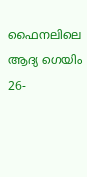ഫൈനലിലെ ആദ്യ ഗെയിം 26-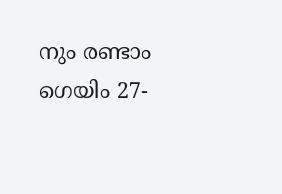നും രണ്ടാം ഗെയിം 27-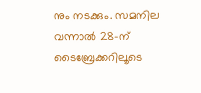നും നടക്കും. സമനില വന്നാൽ 28-ന് ടൈബ്രേക്കറിലൂടെ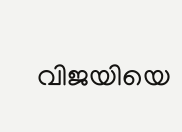വിജയിയെ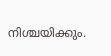നിശ്ചയിക്കും.